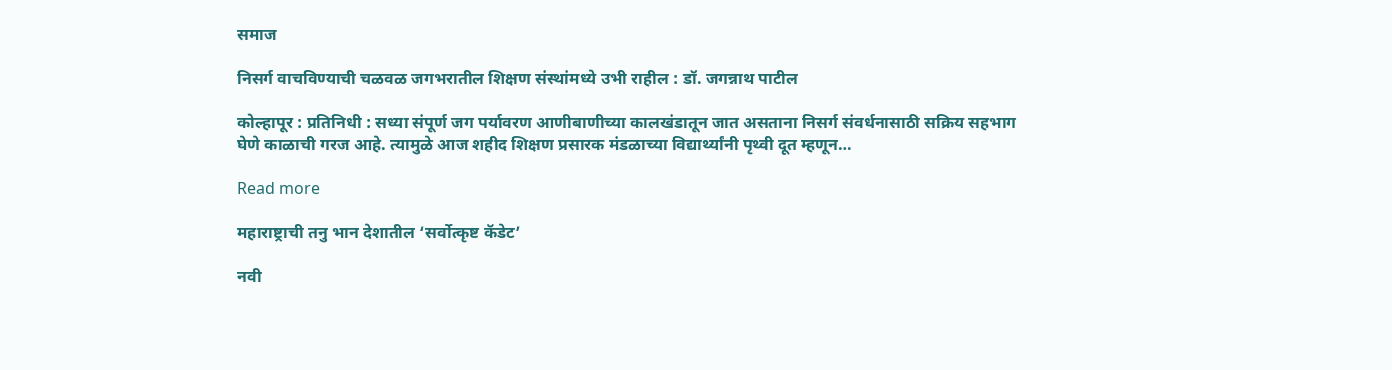समाज

निसर्ग वाचविण्याची चळवळ जगभरातील शिक्षण संस्थांमध्ये उभी राहील : डॉ. जगन्नाथ पाटील

कोल्हापूर : प्रतिनिधी : सध्या संपूर्ण जग पर्यावरण आणीबाणीच्या कालखंडातून जात असताना निसर्ग संवर्धनासाठी सक्रिय सहभाग घेणे काळाची गरज आहे. त्यामुळे आज शहीद शिक्षण प्रसारक मंडळाच्या विद्यार्थ्यांनी पृथ्वी दूत म्हणून…

Read more

महाराष्ट्राची तनु भान देशातील ‘सर्वोत्कृष्ट कॅडेट’

नवी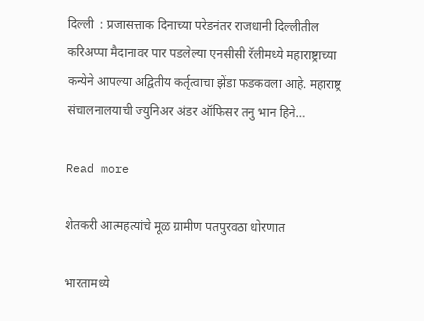दिल्ली  : प्रजासत्ताक दिनाच्या परेडनंतर राजधानी दिल्लीतील करिअप्पा मैदानावर पार पडलेल्या एनसीसी रॅलीमध्ये महाराष्ट्राच्या कन्येने आपल्या अद्वितीय कर्तृत्वाचा झेंडा फडकवला आहे. महाराष्ट्र संचालनालयाची ज्युनिअर अंडर ऑफिसर तनु भान हिने…

Read more

शेतकरी आत्महत्यांचे मूळ ग्रामीण पतपुरवठा धोरणात

भारतामध्ये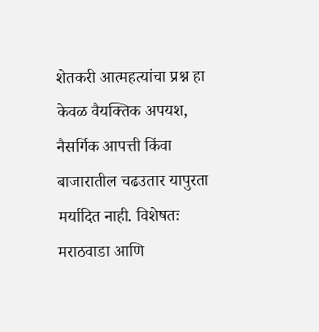शेतकरी आत्महत्यांचा प्रश्न हा केवळ वैयक्तिक अपयश, नैसर्गिक आपत्ती किंवा बाजारातील चढउतार यापुरता मर्यादित नाही. विशेषतः मराठवाडा आणि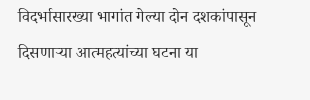विदर्भासारख्या भागांत गेल्या दोन दशकांपासून दिसणाऱ्या आत्महत्यांच्या घटना या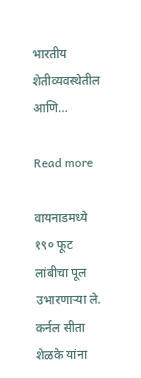भारतीय शेतीव्यवस्थेतील आणि…

Read more

वायनाडमध्ये १९० फूट लांबीचा पूल उभारणाऱ्या ले. कर्नल सीता शेळके यांना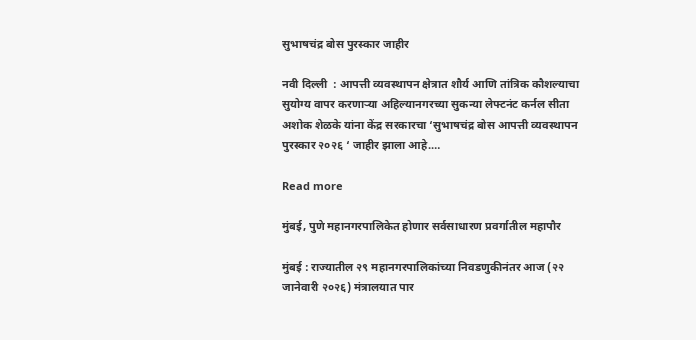सुभाषचंद्र बोस पुरस्कार जाहीर

नवी दिल्ली  : आपत्ती व्यवस्थापन क्षेत्रात शौर्य आणि तांत्रिक कौशल्याचा सुयोग्य वापर करणाऱ्या अहिल्यानगरच्या सुकन्या लेफ्टनंट कर्नल सीता अशोक शेळके यांना केंद्र सरकारचा ‘सुभाषचंद्र बोस आपत्ती व्यवस्थापन पुरस्कार २०२६ ‘ जाहीर झाला आहे.…

Read more

मुंबई, पुणे महानगरपालिकेत होणार सर्वसाधारण प्रवर्गातील महापौर

मुंबई : राज्यातील २९ महानगरपालिकांच्या निवडणुकीनंतर आज (२२ जानेवारी २०२६) मंत्रालयात पार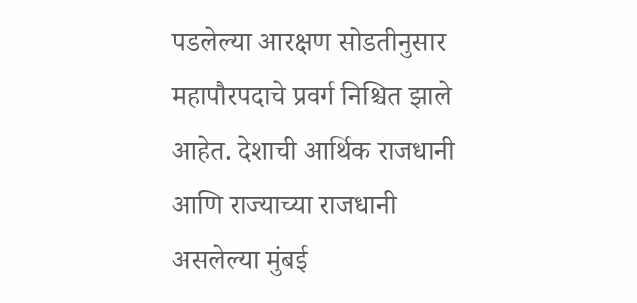पडलेल्या आरक्षण सोडतीनुसार महापौरपदाचे प्रवर्ग निश्चित झाले आहेत. देशाची आर्थिक राजधानी आणि राज्याच्या राजधानी असलेल्या मुंबई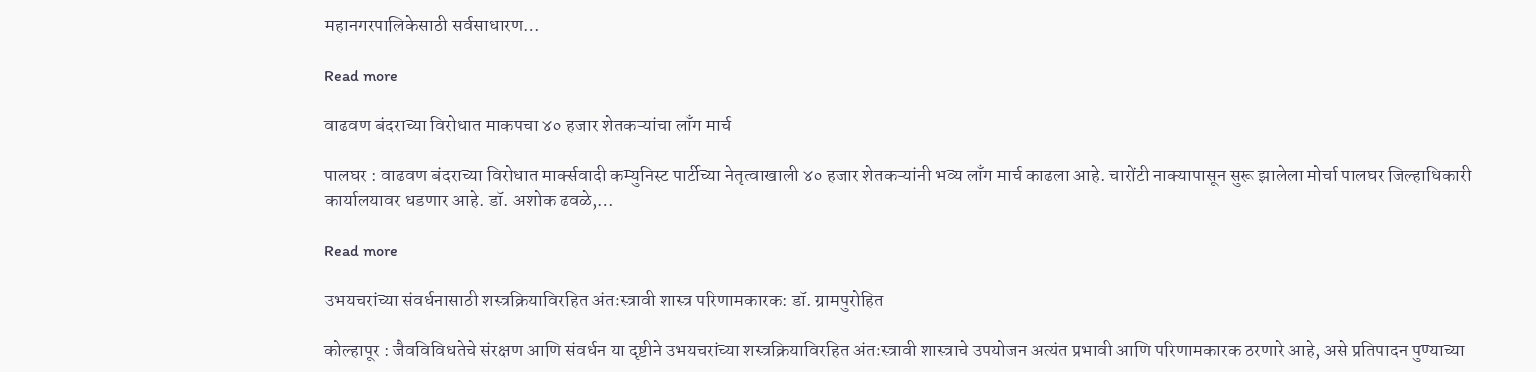महानगरपालिकेसाठी सर्वसाधारण…

Read more

वाढवण बंदराच्या विरोधात माकपचा ४० हजार शेतकऱ्यांचा लाँग मार्च

पालघर : वाढवण बंदराच्या विरोधात मार्क्सवादी कम्युनिस्ट पार्टीच्या नेतृत्वाखाली ४० हजार शेतकऱ्यांनी भव्य लाँग मार्च काढला आहे. चारोंटी नाक्यापासून सुरू झालेला मोर्चा पालघर जिल्हाधिकारी कार्यालयावर धडणार आहे. डॉ. अशोक ढवळे,…

Read more

उभयचरांच्या संवर्धनासाठी शस्त्रक्रियाविरहित अंतःस्त्रावी शास्त्र परिणामकारक: डॉ. ग्रामपुरोहित

कोल्हापूर : जैवविविधतेचे संरक्षण आणि संवर्धन या दृष्टीने उभयचरांच्या शस्त्रक्रियाविरहित अंतःस्त्रावी शास्त्राचे उपयोजन अत्यंत प्रभावी आणि परिणामकारक ठरणारे आहे, असे प्रतिपादन पुण्याच्या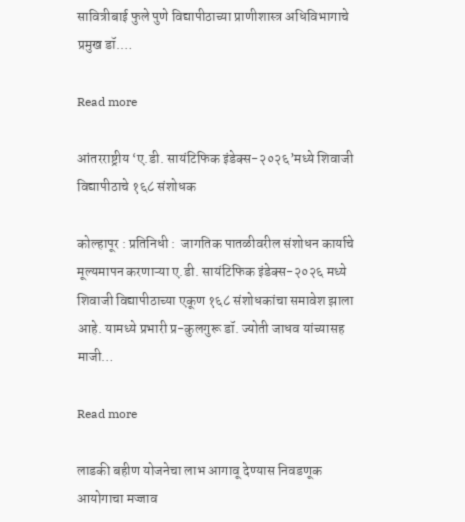सावित्रीबाई फुले पुणे विद्यापीठाच्या प्राणीशास्त्र अधिविभागाचे प्रमुख डॉ.…

Read more

आंतरराष्ट्रीय ‘ए.डी. सायंटिफिक इंडेक्स-२०२६’मध्ये शिवाजी विद्यापीठाचे १६८ संशोधक

कोल्हापूर : प्रतिनिधी :  जागतिक पातळीवरील संशोधन कार्याचे मूल्यमापन करणाऱ्या ए.डी. सायंटिफिक इंडेक्स-२०२६ मध्ये शिवाजी विद्यापीठाच्या एकूण १६८ संशोधकांचा समावेश झाला आहे. यामध्ये प्रभारी प्र-कुलगुरू डॉ. ज्योती जाधव यांच्यासह माजी…

Read more

लाडकी बहीण योजनेचा लाभ आगावू देण्यास निवडणूक आयोगाचा मज्जाव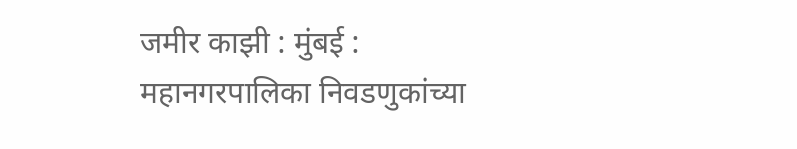जमीर काझी : मुंबई :  महानगरपालिका निवडणुकांच्या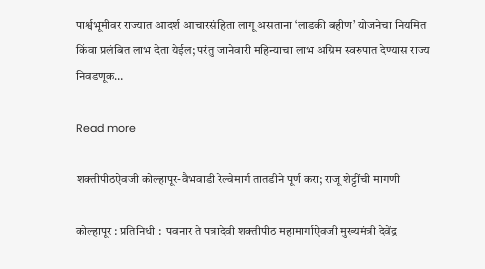पार्श्वभूमीवर राज्यात आदर्श आचारसंहिता लागू असताना ‘लाडकी बहीण’ योजनेचा नियमित किंवा प्रलंबित लाभ देता येईल; परंतु जानेवारी महिन्याचा लाभ अग्रिम स्वरुपात देण्यास राज्य निवडणूक…

Read more

शक्तीपीठऐवजी कोल्हापूर-वैभवाडी रेल्वेमार्ग तातडीने पूर्ण करा; राजू शेट्टींची मागणी

कोल्हापूर : प्रतिनिधी :  पवनार ते पत्रादेवी शक्तीपीठ महामार्गाऐवजी मुख्यमंत्री देवेंद्र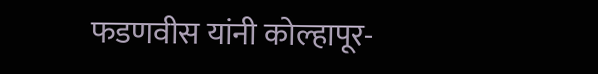फडणवीस यांनी कोल्हापूर-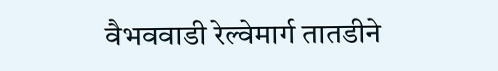वैभववाडी रेल्वेमार्ग तातडीने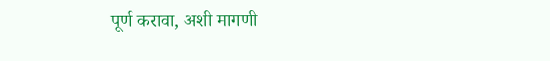पूर्ण करावा, अशी मागणी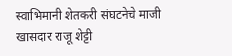स्वाभिमानी शेतकरी संघटनेचे माजी खासदार राजू शेट्टी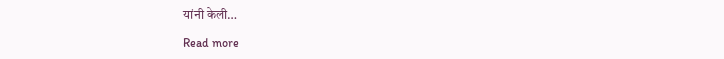यांनी केली…

Read more